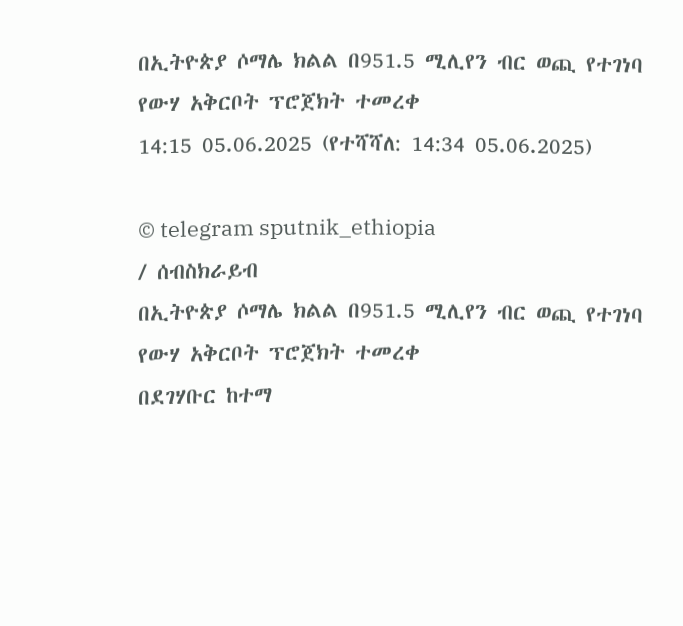በኢትዮጵያ ሶማሌ ክልል በ951.5 ሚሊየን ብር ወጪ የተገነባ የውሃ አቅርቦት ፕሮጀክት ተመረቀ
14:15 05.06.2025 (የተሻሻለ: 14:34 05.06.2025)

© telegram sputnik_ethiopia
/ ሰብስክራይብ
በኢትዮጵያ ሶማሌ ክልል በ951.5 ሚሊየን ብር ወጪ የተገነባ የውሃ አቅርቦት ፕሮጀክት ተመረቀ
በደገሃቡር ከተማ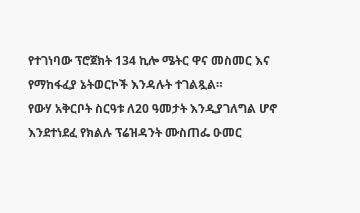የተገነባው ፕሮጀክት 134 ኪሎ ሜትር ዋና መስመር እና የማከፋፈያ ኔትወርኮች እንዳሉት ተገልጿል።
የውሃ አቅርቦት ስርዓቱ ለ20 ዓመታት እንዲያገለግል ሆኖ እንደተነደፈ የክልሉ ፕሬዝዳንት ሙስጠፌ ዑመር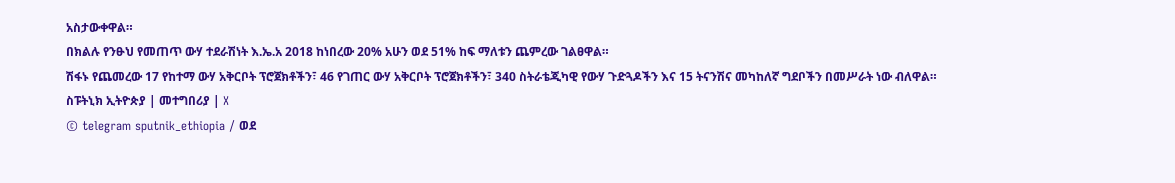አስታውቀዋል።
በክልሉ የንፁህ የመጠጥ ውሃ ተደራሽነት እ.ኤ.አ 2018 ከነበረው 20% አሁን ወደ 51% ከፍ ማለቱን ጨምረው ገልፀዋል።
ሽፋኑ የጨመረው 17 የከተማ ውሃ አቅርቦት ፕሮጀክቶችን፣ 46 የገጠር ውሃ አቅርቦት ፕሮጀክቶችን፣ 340 ስትራቴጂካዊ የውሃ ጉድጓዶችን እና 15 ትናንሽና መካከለኛ ግደቦችን በመሥራት ነው ብለዋል።
ስፑትኒክ ኢትዮጵያ | መተግበሪያ | X
© telegram sputnik_ethiopia / ወደ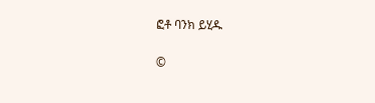ፎቶ ባንክ ይሂዱ

©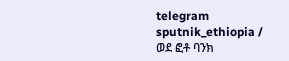telegram sputnik_ethiopia / ወደ ፎቶ ባንክ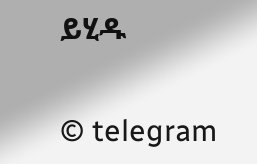ይሂዱ

© telegram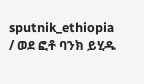sputnik_ethiopia / ወደ ፎቶ ባንክ ይሂዱ